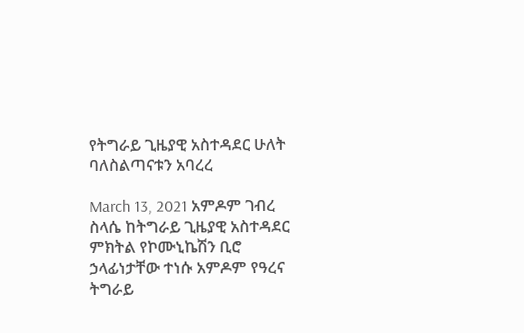የትግራይ ጊዜያዊ አስተዳደር ሁለት ባለስልጣናቱን አባረረ

March 13, 2021 አምዶም ገብረ ስላሴ ከትግራይ ጊዜያዊ አስተዳደር ምክትል የኮሙኒኬሽን ቢሮ ኃላፊነታቸው ተነሱ አምዶም የዓረና ትግራይ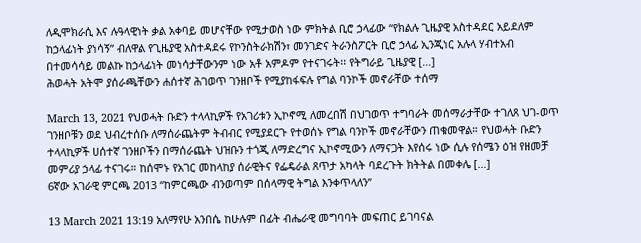ለዲሞክራሲ እና ሉዓላዊነት ቃል አቀባይ መሆናቸው የሚታወስ ነው ምክትል ቢሮ ኃላፊው “የክልሉ ጊዜያዊ አስተዳደር አይደለም ከኃላፊነት ያነሳኝ” ብለዋል የጊዜያዊ አስተዳደሩ የኮንስትራክሽን፣ መንገድና ትራንስፖርት ቢሮ ኃላፊ ኢንጂነር አሉላ ሃብተአብ በተመሳሳይ መልኩ ከኃላፊነት መነሳታቸውንም ነው አቶ አምዶም የተናገሩት፡፡ የትግራይ ጊዜያዊ […]
ሕወሓት አትሞ ያሰራጫቸውን ሐሰተኛ ሕገወጥ ገንዘቦች የሚያከፋፍሉ የግል ባንኮች መኖራቸው ተሰማ

March 13, 2021 የህወሓት ቡድን ተላላኪዎች የአገሪቱን ኢኮኖሚ ለመረበሽ በህገወጥ ተግባራት መሰማራታቸው ተገለጸ ህገ-ወጥ ገንዘቦቹን ወደ ህብረተሰቡ ለማሰራጨትም ትብብር የሚያደርጉ የተወሰኑ የግል ባንኮች መኖራቸውን ጠቁመዋል። የህወሓት ቡድን ተላላኪዎች ሀሰተኛ ገንዘቦችን በማሰራጨት ህዝቡን ተጎጂ ለማድረግና ኢኮኖሚውን ለማናጋት እየሰሩ ነው ሲሉ የሰሜን ዕዝ የዘመቻ መምሪያ ኃላፊ ተናገሩ። ከሰሞኑ የአገር መከላከያ ሰራዊትና የፌዴራል ጸጥታ አካላት ባደረጉት ክትትል በመቀሌ […]
6ኛው አገራዊ ምርጫ 2013 “ከምርጫው ብንወጣም በሰላማዊ ትግል እንቀጥላለን”

13 March 2021 13:19 አለማየሁ አንበሴ ከሁሉም በፊት ብሔራዊ መግባባት መፍጠር ይገባናል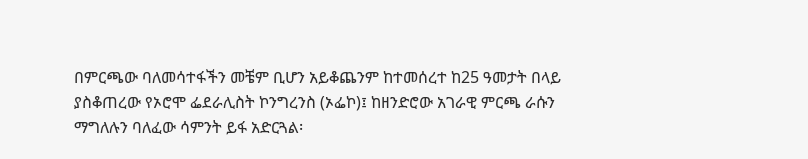በምርጫው ባለመሳተፋችን መቼም ቢሆን አይቆጨንም ከተመሰረተ ከ25 ዓመታት በላይ ያስቆጠረው የኦሮሞ ፌደራሊስት ኮንግረንስ (ኦፌኮ)፤ ከዘንድሮው አገራዊ ምርጫ ራሱን ማግለሉን ባለፈው ሳምንት ይፋ አድርጓል፡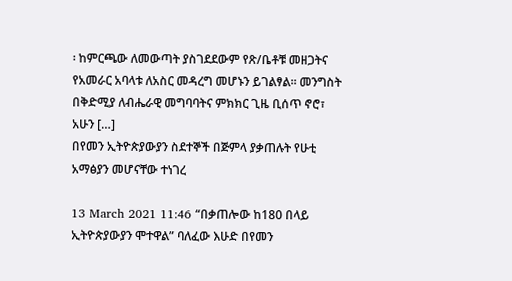፡ ከምርጫው ለመውጣት ያስገደደውም የጽ/ቤቶቹ መዘጋትና የአመራር አባላቱ ለአስር መዳረግ መሆኑን ይገልፃል፡፡ መንግስት በቅድሚያ ለብሔራዊ መግባባትና ምክክር ጊዜ ቢሰጥ ኖሮ፣ አሁን […]
በየመን ኢትዮጵያውያን ስደተኞች በጅምላ ያቃጠሉት የሁቲ አማፅያን መሆናቸው ተነገረ

13 March 2021 11:46 “በቃጠሎው ከ180 በላይ ኢትዮጵያውያን ሞተዋል” ባለፈው እሁድ በየመን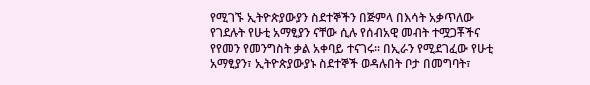የሚገኙ ኢትዮጵያውያን ስደተኞችን በጅምላ በእሳት አቃጥለው የገደሉት የሁቲ አማፂያን ናቸው ሲሉ የሰብአዊ መብት ተሟጋቾችና የየመን የመንግስት ቃል አቀባይ ተናገሩ፡፡ በኢራን የሚደገፈው የሁቲ አማፂያን፣ ኢትዮጵያውያኑ ስደተኞች ወዳሉበት ቦታ በመግባት፣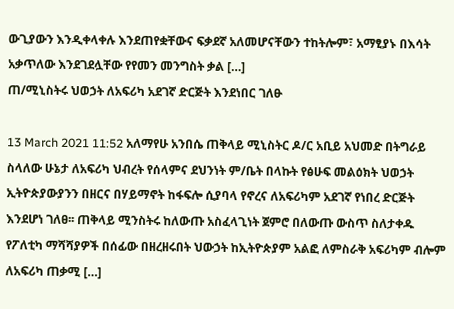ውጊያውን እንዲቀላቀሉ እንደጠየቋቸውና ፍቃደኛ አለመሆናቸውን ተከትሎም፣ አማፂያኑ በእሳት አቃጥለው እንደገደሏቸው የየመን መንግስት ቃል […]
ጠ/ሚኒስትሩ ህወኃት ለአፍሪካ አደገኛ ድርጅት እንደነበር ገለፁ

13 March 2021 11:52 አለማየሁ አንበሴ ጠቅላይ ሚኒስትር ዶ/ር አቢይ አህመድ በትግራይ ስላለው ሁኔታ ለአፍሪካ ህብረት የሰላምና ደህንነት ም/ቤት በላኩት የፅሁፍ መልዕክት ህወኃት ኢትዮጵያውያንን በዘርና በሃይማኖት ከፋፍሎ ሲያባላ የኖረና ለአፍሪካም አደገኛ የነበረ ድርጅት እንደሆነ ገለፀ፡፡ ጠቅላይ ሚንስትሩ ከለውጡ አስፈላጊነት ጀምሮ በለውጡ ውስጥ ስለታቀዱ የፖለቲካ ማሻሻያዎች በሰፊው በዘረዘሩበት ህውኃት ከኢትዮጵያም አልፎ ለምስራቅ አፍሪካም ብሎም ለአፍሪካ ጠቃሚ […]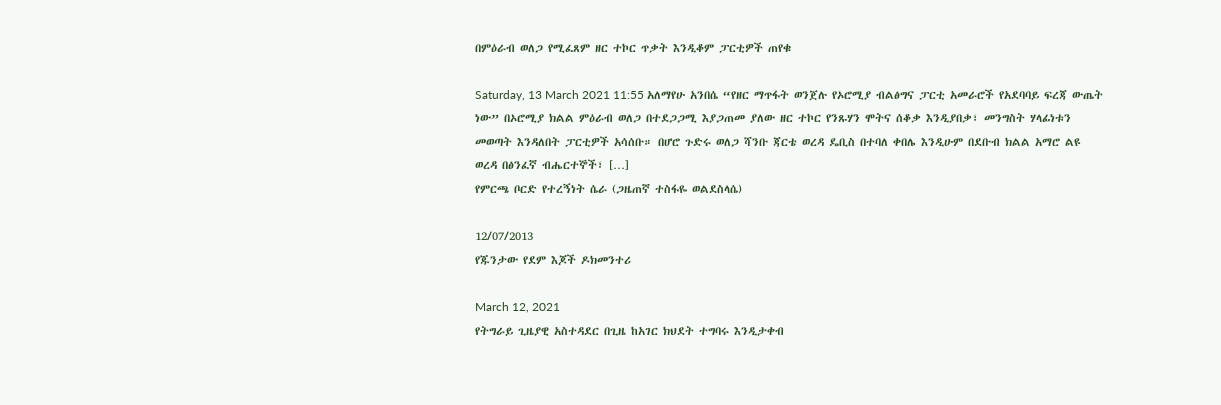በምዕራብ ወለጋ የሚፈጸም ዘር ተኮር ጥቃት እንዲቆም ፓርቲዎች ጠየቁ

Saturday, 13 March 2021 11:55 አለማየሁ አንበሴ “የዘር ማጥፋት ወንጀሉ የኦሮሚያ ብልፅግና ፓርቲ አመራሮች የአደባባይ ፍረጃ ውጤት ነው” በኦሮሚያ ክልል ምዕራብ ወለጋ በተደጋጋሚ እያጋጠመ ያለው ዘር ተኮር የንጹሃን ሞትና ሰቆቃ እንዲያበቃ፣ መንግስት ሃላፊነቱን መወጣት እንዳለበት ፓርቲዎች አሳሰቡ። በሆሮ ጉድሩ ወለጋ ሻንቡ ጃርቴ ወረዳ ዴቢስ በተባለ ቀበሌ እንዲሁም በደቡብ ክልል አማሮ ልዩ ወረዳ በፅንፈኛ ብሔርተኞች፣ […]
የምርጫ ቦርድ የተረኝነት ሴራ (ጋዜጠኛ ተስፋዬ ወልደስላሴ)

12/07/2013
የጁንታው የደም እጆች ዶክመንተሪ

March 12, 2021
የትግራይ ጊዜያዊ አስተዳደር በጊዜ ከአገር ክህደት ተግባሩ እንዲታቀብ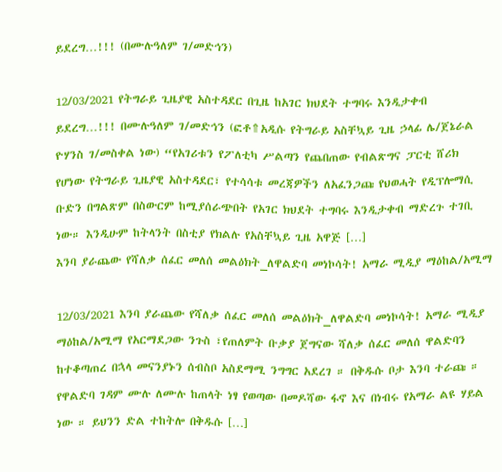ይደረግ…!!! (በሙሉዓለም ገ/መድኅን)

12/03/2021 የትግራይ ጊዜያዊ አስተዳደር በጊዜ ከአገር ክህደት ተግባሩ እንዲታቀብ ይደረግ…!!! በሙሉዓለም ገ/መድኅን (ፎቶ⇑አዲሱ የትግራይ አስቸኳይ ጊዜ ኃላፊ ሌ/ጀኔራል ዮሃንስ ገ/መስቀል ነው) “የአገሪቱን የፖለቲካ ሥልጣን የጨበጠው የብልጽግና ፓርቲ ሸሪክ የሆነው የትግራይ ጊዜያዊ አስተዳደር፣ የተሳሳቱ መረጃዎችን ለአፈንጋጩ የህወሓት የዲፕሎማሲ ቡድን በግልጽም በስውርም ከሚያሰራጭበት የአገር ክህደት ተግባሩ እንዲታቀብ ማድረጉ ተገቢ ነው። እንዲሁም ከትላንት በስቲያ የክልሉ የአስቸኳይ ጊዜ አዋጅ […]
እንባ ያራጨው የሻለቃ ሰፈር መለሰ መልዕክት_ለዋልድባ መነኮሳት! አማራ ሚዲያ ማዕከል/አሚማ

12/03/2021 እንባ ያራጨው የሻለቃ ሰፈር መለሰ መልዕክት_ለዋልድባ መነኮሳት! አማራ ሚዲያ ማዕከል/አሚማ የአርማደጋው ንጉስ ፣የጠለምት ቡቃያ ጀግናው ሻለቃ ሰፈር መለሰ ዋልድባን ከተቆጣጠረ በኋላ መናንያኑን ሰብስቦ አስደማሚ ንግግር አደረገ ። በቅዱሱ ቦታ እንባ ተራጩ ። የዋልድባ ገዳም ሙሉ ለሙሉ ከጠላት ነፃ የወጣው በመዶሻው ፋኖ እና በነብሩ የአማራ ልዩ ሃይል ነው ። ይህንን ድል ተከትሎ በቅዱሱ […]